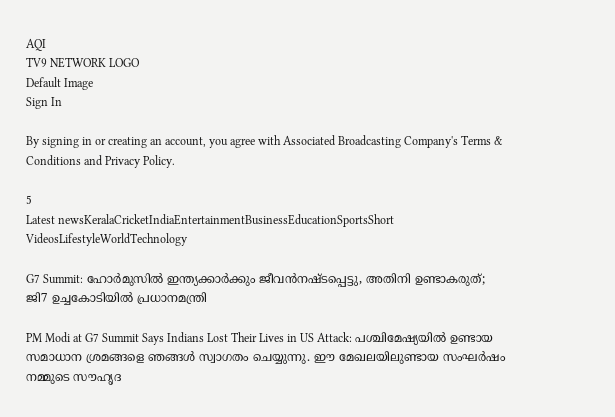AQI
TV9 NETWORK LOGO
Default Image
Sign In

By signing in or creating an account, you agree with Associated Broadcasting Company's Terms & Conditions and Privacy Policy.

5
Latest newsKeralaCricketIndiaEntertainmentBusinessEducationSportsShort VideosLifestyleWorldTechnology

G7 Summit: ഹോര്‍മുസില്‍ ഇന്ത്യക്കാര്‍ക്കും ജീവന്‍നഷ്ടപ്പെട്ടു, അതിനി ഉണ്ടാകരുത്; ജി7 ഉച്ചകോടിയില്‍ പ്രധാനമന്ത്രി

PM Modi at G7 Summit Says Indians Lost Their Lives in US Attack: പശ്ചിമേഷ്യയില്‍ ഉണ്ടായ സമാധാന ശ്രമങ്ങളെ ഞങ്ങള്‍ സ്വാഗതം ചെയ്യുന്നു. ഈ മേഖലയിലുണ്ടായ സംഘര്‍ഷം നമ്മുടെ സൗഹൃദ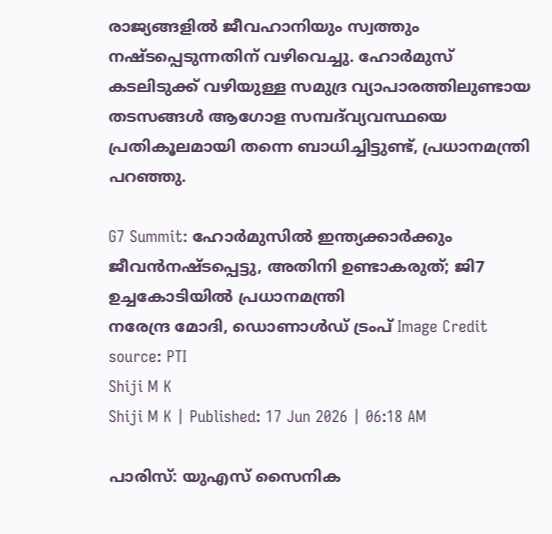രാജ്യങ്ങളില്‍ ജീവഹാനിയും സ്വത്തും നഷ്ടപ്പെടുന്നതിന് വഴിവെച്ചു. ഹോര്‍മുസ് കടലിടുക്ക് വഴിയുള്ള സമുദ്ര വ്യാപാരത്തിലുണ്ടായ തടസങ്ങള്‍ ആഗോള സമ്പദ്‌വ്യവസ്ഥയെ പ്രതികൂലമായി തന്നെ ബാധിച്ചിട്ടുണ്ട്, പ്രധാനമന്ത്രി പറഞ്ഞു.

G7 Summit: ഹോര്‍മുസില്‍ ഇന്ത്യക്കാര്‍ക്കും ജീവന്‍നഷ്ടപ്പെട്ടു, അതിനി ഉണ്ടാകരുത്; ജി7 ഉച്ചകോടിയില്‍ പ്രധാനമന്ത്രി
നരേന്ദ്ര മോദി, ഡൊണാള്‍ഡ് ട്രംപ്‌ Image Credit source: PTI
Shiji M K
Shiji M K | Published: 17 Jun 2026 | 06:18 AM

പാരിസ്: യുഎസ് സൈനിക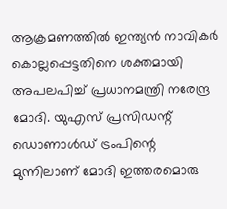ആക്രമണത്തില്‍ ഇന്ത്യന്‍ നാവികര്‍ കൊല്ലപ്പെട്ടതിനെ ശക്തമായി അപലപിച്ച് പ്രധാനമന്ത്രി നരേന്ദ്ര മോദി. യുഎസ് പ്രസിഡന്റ് ഡൊണാള്‍ഡ് ട്രംപിന്റെ മുന്നിലാണ് മോദി ഇത്തരമൊരു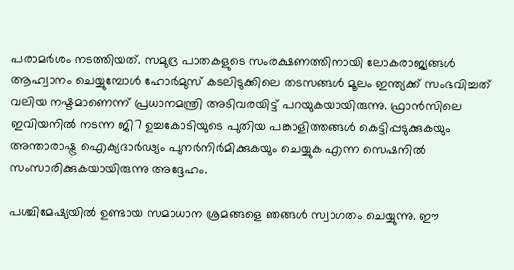പരാമര്‍ശം നടത്തിയത്. സമുദ്ര പാതകളുടെ സംരക്ഷണത്തിനായി ലോകരാജ്യങ്ങള്‍ ആഹ്വാനം ചെയ്യുമ്പോള്‍ ഹോര്‍മുസ് കടലിടുക്കിലെ തടസങ്ങള്‍ മൂലം ഇന്ത്യക്ക് സംഭവിച്ചത് വലിയ നഷ്ടമാണെന്ന് പ്രധാനമന്ത്രി അടിവരയിട്ട് പറയുകയായിരുന്നു. ഫ്രാന്‍സിലെ ഇവിയനില്‍ നടന്ന ജി7 ഉച്ചകോടിയുടെ പുതിയ പങ്കാളിത്തങ്ങള്‍ കെട്ടിപ്പടുക്കുകയും അന്താരാഷ്ട്ര ഐക്യദാര്‍ഢ്യം പുനര്‍നിര്‍മിക്കുകയും ചെയ്യുക എന്ന സെഷനില്‍ സംസാരിക്കുകയായിരുന്നു അദ്ദേഹം.

പശ്ചിമേഷ്യയില്‍ ഉണ്ടായ സമാധാന ശ്രമങ്ങളെ ഞങ്ങള്‍ സ്വാഗതം ചെയ്യുന്നു. ഈ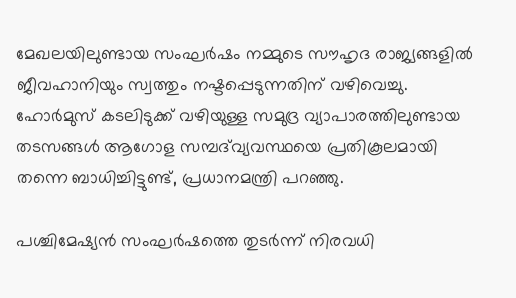മേഖലയിലുണ്ടായ സംഘര്‍ഷം നമ്മുടെ സൗഹൃദ രാജ്യങ്ങളില്‍ ജീവഹാനിയും സ്വത്തും നഷ്ടപ്പെടുന്നതിന് വഴിവെച്ചു. ഹോര്‍മുസ് കടലിടുക്ക് വഴിയുള്ള സമുദ്ര വ്യാപാരത്തിലുണ്ടായ തടസങ്ങള്‍ ആഗോള സമ്പദ്‌വ്യവസ്ഥയെ പ്രതികൂലമായി തന്നെ ബാധിച്ചിട്ടുണ്ട്, പ്രധാനമന്ത്രി പറഞ്ഞു.

പശ്ചിമേഷ്യന്‍ സംഘര്‍ഷത്തെ തുടര്‍ന്ന് നിരവധി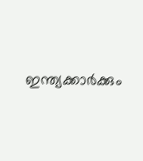ഇന്ത്യക്കാര്‍ക്കും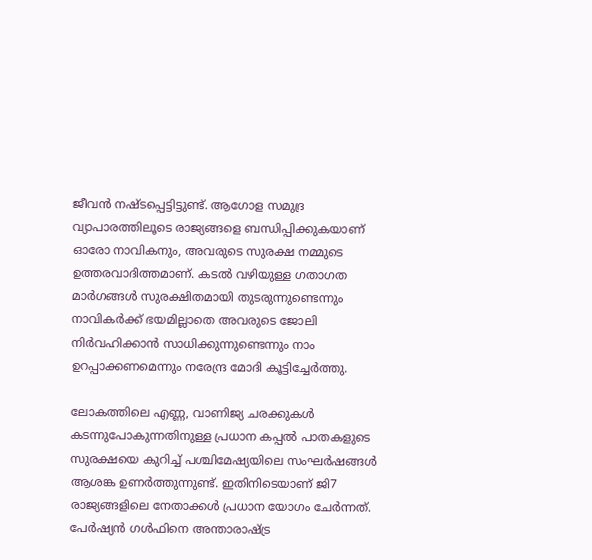ജീവന്‍ നഷ്ടപ്പെട്ടിട്ടുണ്ട്. ആഗോള സമുദ്ര വ്യാപാരത്തിലൂടെ രാജ്യങ്ങളെ ബന്ധിപ്പിക്കുകയാണ് ഓരോ നാവികനും, അവരുടെ സുരക്ഷ നമ്മുടെ ഉത്തരവാദിത്തമാണ്. കടല്‍ വഴിയുള്ള ഗതാഗത മാര്‍ഗങ്ങള്‍ സുരക്ഷിതമായി തുടരുന്നുണ്ടെന്നും നാവികര്‍ക്ക് ഭയമില്ലാതെ അവരുടെ ജോലി നിര്‍വഹിക്കാന്‍ സാധിക്കുന്നുണ്ടെന്നും നാം ഉറപ്പാക്കണമെന്നും നരേന്ദ്ര മോദി കൂട്ടിച്ചേര്‍ത്തു.

ലോകത്തിലെ എണ്ണ, വാണിജ്യ ചരക്കുകള്‍ കടന്നുപോകുന്നതിനുള്ള പ്രധാന കപ്പല്‍ പാതകളുടെ സുരക്ഷയെ കുറിച്ച് പശ്ചിമേഷ്യയിലെ സംഘര്‍ഷങ്ങള്‍ ആശങ്ക ഉണര്‍ത്തുന്നുണ്ട്. ഇതിനിടെയാണ് ജി7 രാജ്യങ്ങളിലെ നേതാക്കള്‍ പ്രധാന യോഗം ചേര്‍ന്നത്. പേര്‍ഷ്യന്‍ ഗള്‍ഫിനെ അന്താരാഷ്ട്ര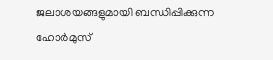ജലാശയങ്ങളുമായി ബന്ധിപ്പിക്കുന്ന ഹോര്‍മുസ്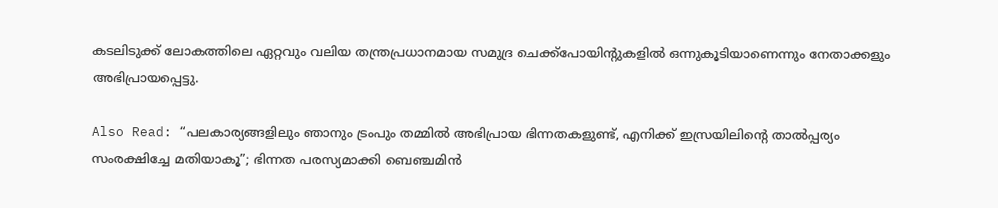കടലിടുക്ക് ലോകത്തിലെ ഏറ്റവും വലിയ തന്ത്രപ്രധാനമായ സമുദ്ര ചെക്ക്‌പോയിന്റുകളില്‍ ഒന്നുകൂടിയാണെന്നും നേതാക്കളും അഭിപ്രായപ്പെട്ടു.

Also Read: “പലകാര്യങ്ങളിലും ഞാനും ട്രംപും തമ്മിൽ അഭിപ്രായ ഭിന്നതകളുണ്ട്, എനിക്ക് ഇസ്രയിലിൻ്റെ താൽപ്പര്യം സംരക്ഷിച്ചേ മതിയാകൂ”; ഭിന്നത പരസ്യമാക്കി ബെഞ്ചമിൻ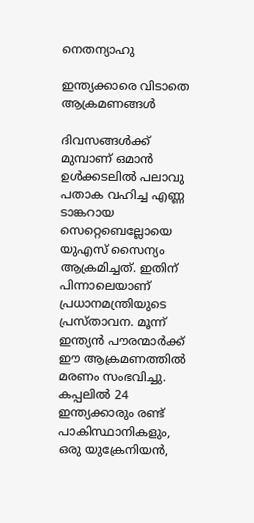നെതന്യാഹു

ഇന്ത്യക്കാരെ വിടാതെ ആക്രമണങ്ങള്‍

ദിവസങ്ങള്‍ക്ക് മുമ്പാണ് ഒമാന്‍ ഉള്‍ക്കടലില്‍ പലാവു പതാക വഹിച്ച എണ്ണ ടാങ്കറായ സെറ്റെബെല്ലോയെ യുഎസ് സൈന്യം ആക്രമിച്ചത്. ഇതിന് പിന്നാലെയാണ് പ്രധാനമന്ത്രിയുടെ പ്രസ്താവന. മൂന്ന് ഇന്ത്യന്‍ പൗരന്മാര്‍ക്ക് ഈ ആക്രമണത്തില്‍ മരണം സംഭവിച്ചു. കപ്പലില്‍ 24 ഇന്ത്യക്കാരും രണ്ട് പാകിസ്ഥാനികളും, ഒരു യുക്രേനിയന്‍,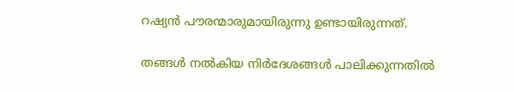റഷ്യന്‍ പൗരന്മാരുമായിരുന്നു ഉണ്ടായിരുന്നത്.

തങ്ങള്‍ നല്‍കിയ നിര്‍ദേശങ്ങള്‍ പാലിക്കുന്നതില്‍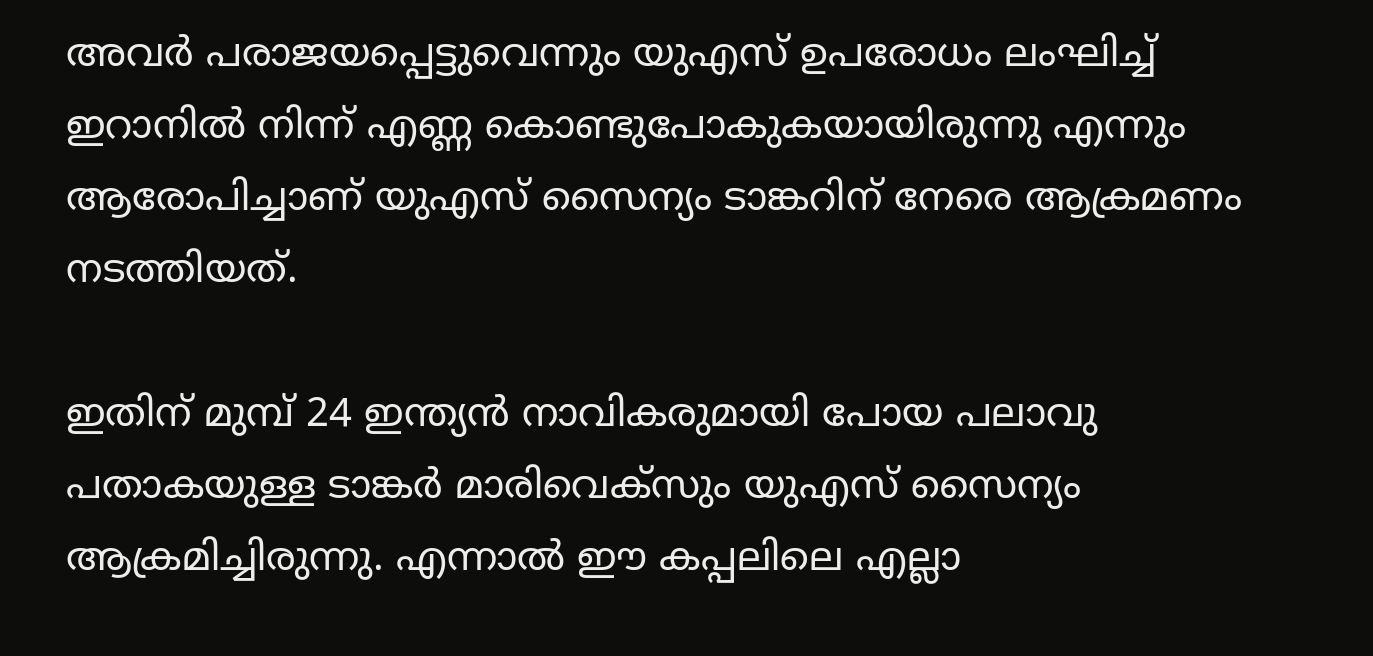അവര്‍ പരാജയപ്പെട്ടുവെന്നും യുഎസ് ഉപരോധം ലംഘിച്ച് ഇറാനില്‍ നിന്ന് എണ്ണ കൊണ്ടുപോകുകയായിരുന്നു എന്നും ആരോപിച്ചാണ് യുഎസ് സൈന്യം ടാങ്കറിന് നേരെ ആക്രമണം നടത്തിയത്.

ഇതിന് മുമ്പ് 24 ഇന്ത്യന്‍ നാവികരുമായി പോയ പലാവു പതാകയുള്ള ടാങ്കര്‍ മാരിവെക്‌സും യുഎസ് സൈന്യം ആക്രമിച്ചിരുന്നു. എന്നാല്‍ ഈ കപ്പലിലെ എല്ലാ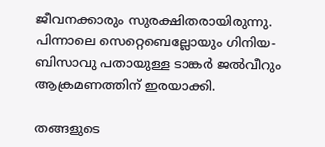ജീവനക്കാരും സുരക്ഷിതരായിരുന്നു. പിന്നാലെ സെറ്റെബെല്ലോയും ഗിനിയ-ബിസാവു പതായുള്ള ടാങ്കര്‍ ജല്‍വീറും ആക്രമണത്തിന് ഇരയാക്കി.

തങ്ങളുടെ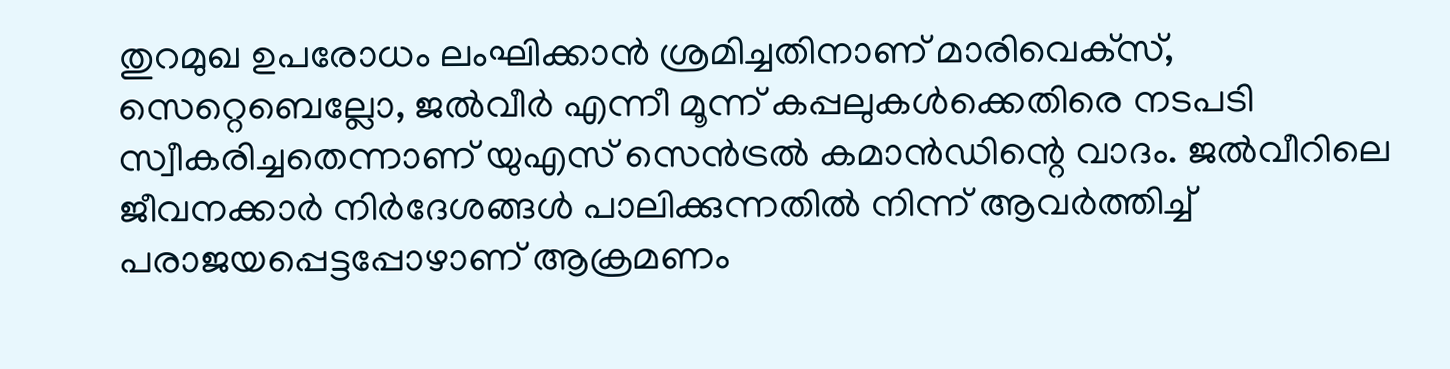തുറമുഖ ഉപരോധം ലംഘിക്കാന്‍ ശ്രമിച്ചതിനാണ് മാരിവെക്‌സ്, സെറ്റെബെല്ലോ, ജല്‍വീര്‍ എന്നീ മൂന്ന് കപ്പലുകള്‍ക്കെതിരെ നടപടി സ്വീകരിച്ചതെന്നാണ് യുഎസ് സെന്‍ട്രല്‍ കമാന്‍ഡിന്റെ വാദം. ജല്‍വീറിലെ ജീവനക്കാര്‍ നിര്‍ദേശങ്ങള്‍ പാലിക്കുന്നതില്‍ നിന്ന് ആവര്‍ത്തിച്ച് പരാജയപ്പെട്ടപ്പോഴാണ് ആക്രമണം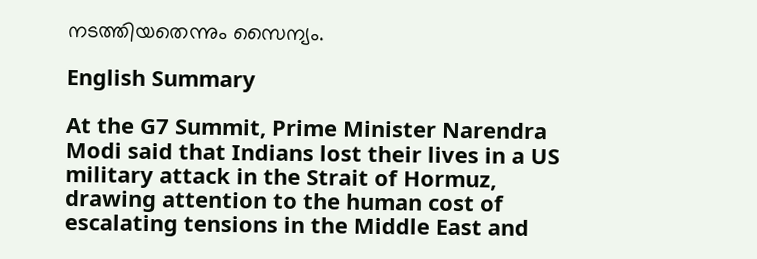നടത്തിയതെന്നും സൈന്യം.

English Summary

At the G7 Summit, Prime Minister Narendra Modi said that Indians lost their lives in a US military attack in the Strait of Hormuz, drawing attention to the human cost of escalating tensions in the Middle East and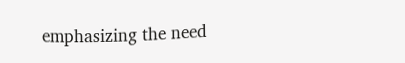emphasizing the need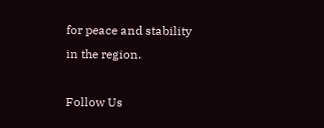for peace and stability in the region.

Follow Us